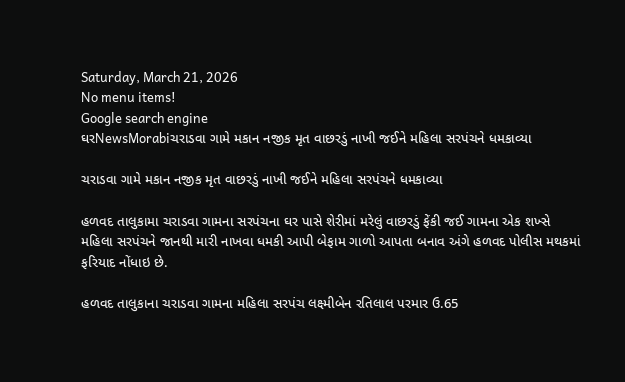Saturday, March 21, 2026
No menu items!
Google search engine
ઘરNewsMorabiચરાડવા ગામે મકાન નજીક મૃત વાછરડું નાખી જઈને મહિલા સરપંચને ધમકાવ્યા

ચરાડવા ગામે મકાન નજીક મૃત વાછરડું નાખી જઈને મહિલા સરપંચને ધમકાવ્યા

હળવદ તાલુકામા ચરાડવા ગામના સરપંચના ઘર પાસે શેરીમાં મરેલું વાછરડું ફેંકી જઈ ગામના એક શખ્સે મહિલા સરપંચને જાનથી મારી નાખવા ધમકી આપી બેફામ ગાળો આપતા બનાવ અંગે હળવદ પોલીસ મથકમાં ફરિયાદ નોંધાઇ છે.

હળવદ તાલુકાના ચરાડવા ગામના મહિલા સરપંચ લક્ષ્મીબેન રતિલાલ પરમાર ઉ.65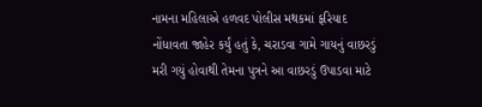નામના મહિલાએ હળવદ પોલીસ મથકમાં ફરિયાદ નોંધાવતા જાહેર કર્યું હતું કે, ચરાડવા ગામે ગાયનું વાછરડું મરી ગયું હોવાથી તેમના પુત્રને આ વાછરડું ઉપાડવા માટે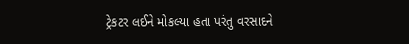ટ્રેકટર લઈને મોકલ્યા હતા પરંતુ વરસાદને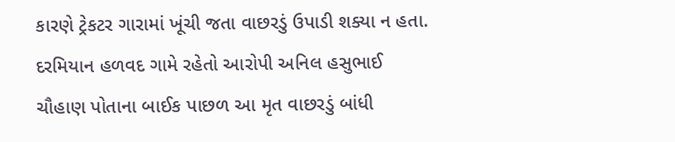કારણે ટ્રેકટર ગારામાં ખૂંચી જતા વાછરડું ઉપાડી શક્યા ન હતા. દરમિયાન હળવદ ગામે રહેતો આરોપી અનિલ હસુભાઈ ચૌહાણ પોતાના બાઈક પાછળ આ મૃત વાછરડું બાંધી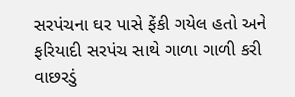સરપંચના ઘર પાસે ફેંકી ગયેલ હતો અને ફરિયાદી સરપંચ સાથે ગાળા ગાળી કરી વાછરડું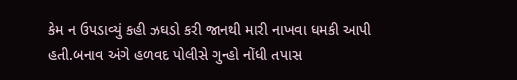કેમ ન ઉપડાવ્યું કહી ઝઘડો કરી જાનથી મારી નાખવા ધમકી આપી હતી.બનાવ અંગે હળવદ પોલીસે ગુન્હો નોંધી તપાસ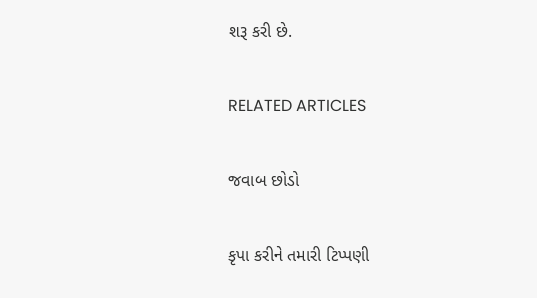શરૂ કરી છે.

RELATED ARTICLES

જવાબ છોડો

કૃપા કરીને તમારી ટિપ્પણી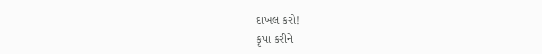દાખલ કરો!
કૃપા કરીને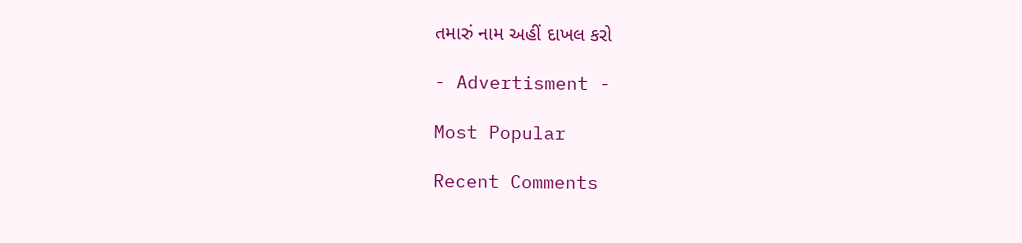તમારું નામ અહીં દાખલ કરો

- Advertisment -

Most Popular

Recent Comments